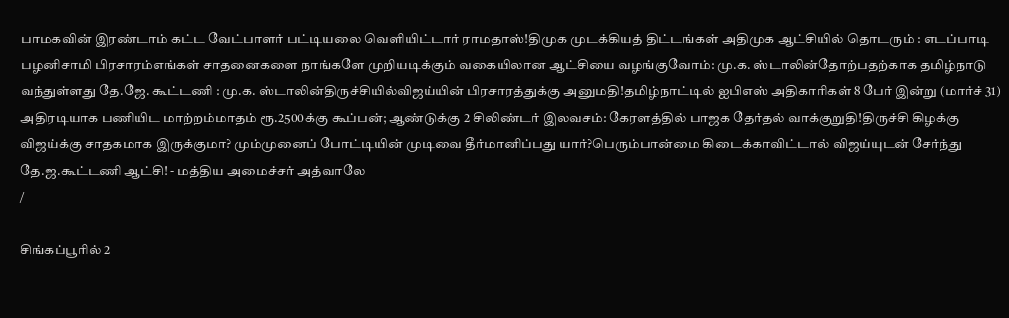பாமகவின் இரண்டாம் கட்ட வேட்பாளர் பட்டியலை வெளியிட்டார் ராமதாஸ்!திமுக முடக்கியத் திட்டங்கள் அதிமுக ஆட்சியில் தொடரும் : எடப்பாடி பழனிசாமி பிரசாரம்எங்கள் சாதனைகளை நாங்களே முறியடிக்கும் வகையிலான ஆட்சியை வழங்குவோம்: மு.க. ஸ்டாலின்தோற்பதற்காக தமிழ்நாடு வந்துள்ளது தே.ஜே. கூட்டணி : மு.க. ஸ்டாலின்திருச்சியில்விஜய்யின் பிரசாரத்துக்கு அனுமதி!தமிழ்நாட்டில் ஐபிஎஸ் அதிகாரிகள் 8 பேர் இன்று (மார்ச் 31) அதிரடியாக பணியிட மாற்றம்மாதம் ரூ.2500க்கு கூப்பன்; ஆண்டுக்கு 2 சிலிண்டர் இலவசம்: கேரளத்தில் பாஜக தேர்தல் வாக்குறுதி!திருச்சி கிழக்கு விஜய்க்கு சாதகமாக இருக்குமா? மும்முனைப் போட்டியின் முடிவை தீர்மானிப்பது யார்?பெரும்பான்மை கிடைக்காவிட்டால் விஜய்யுடன் சேர்ந்து தே.ஜ.கூட்டணி ஆட்சி! - மத்திய அமைச்சர் அத்வாலே
/

சிங்கப்பூரில் 2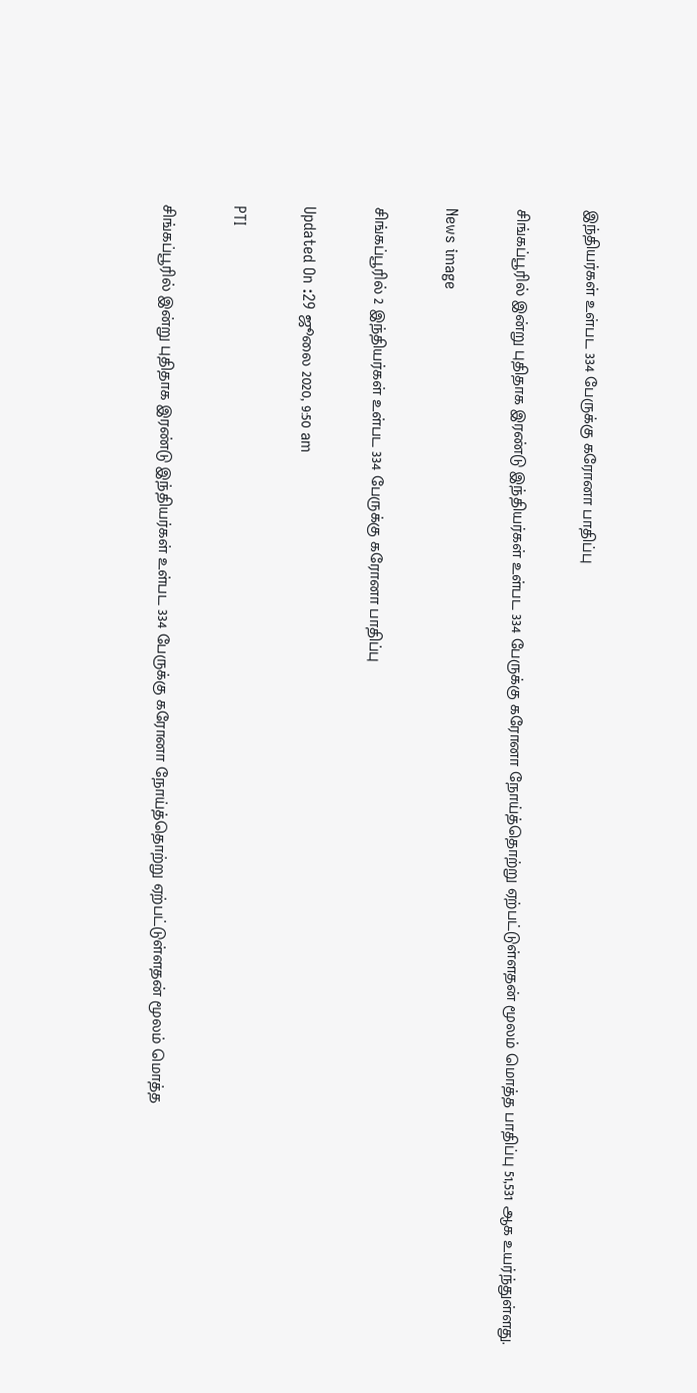இந்தியர்கள் உள்பட 334 பேருக்கு கரோனா பாதிப்பு

சிங்கப்பூரில் இன்று புதிதாக இரண்டு இந்தியர்கள் உள்பட 334 பேருக்கு கரோனா நோய்த்தொற்று ஏற்பட்டுள்ளதன் மூலம் மொத்த பாதிப்பு 51,531 ஆக உயர்ந்துள்ளது.

News image

சிங்கப்பூரில் 2 இந்தியர்கள் உள்பட 334 பேருக்கு கரோனா பாதிப்பு

Updated On :29 ஜூலை 2020, 9:50 am

PTI

சிங்கப்பூரில் இன்று புதிதாக இரண்டு இந்தியர்கள் உள்பட 334 பேருக்கு கரோனா நோய்த்தொற்று ஏற்பட்டுள்ளதன் மூலம் மொத்த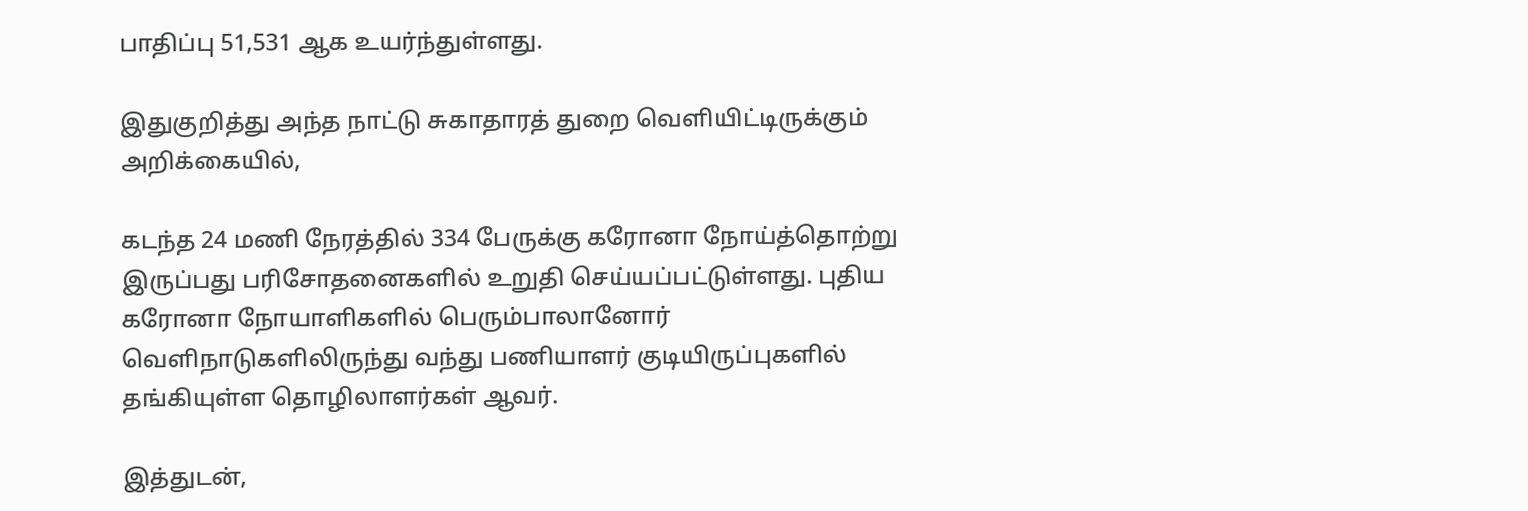பாதிப்பு 51,531 ஆக உயர்ந்துள்ளது.

இதுகுறித்து அந்த நாட்டு சுகாதாரத் துறை வெளியிட்டிருக்கும் அறிக்கையில்,

கடந்த 24 மணி நேரத்தில் 334 பேருக்கு கரோனா நோய்த்தொற்று இருப்பது பரிசோதனைகளில் உறுதி செய்யப்பட்டுள்ளது. புதிய கரோனா நோயாளிகளில் பெரும்பாலானோர் வெளிநாடுகளிலிருந்து வந்து பணியாளர் குடியிருப்புகளில் தங்கியுள்ள தொழிலாளர்கள் ஆவர்.

இத்துடன்,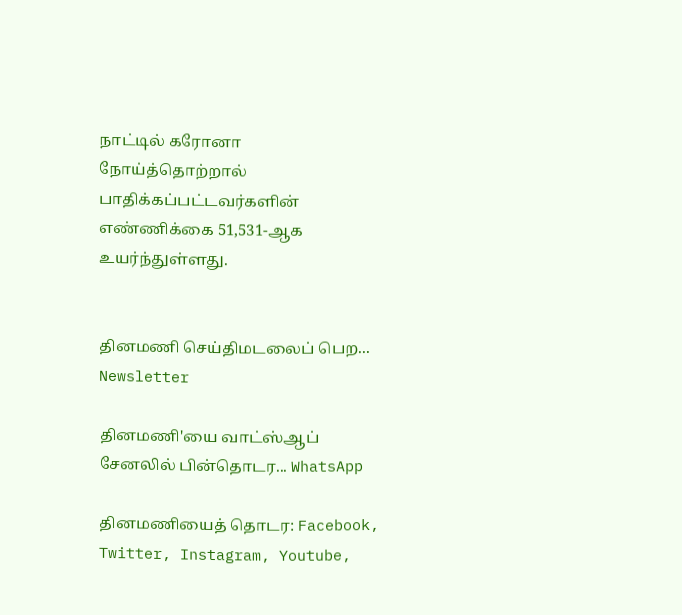நாட்டில் கரோனா நோய்த்தொற்றால் பாதிக்கப்பட்டவர்களின் எண்ணிக்கை 51,531-ஆக உயர்ந்துள்ளது.


தினமணி செய்திமடலைப் பெற... Newsletter

தினமணி'யை வாட்ஸ்ஆப் சேனலில் பின்தொடர... WhatsApp

தினமணியைத் தொடர: Facebook, Twitter, Instagram, Youtube,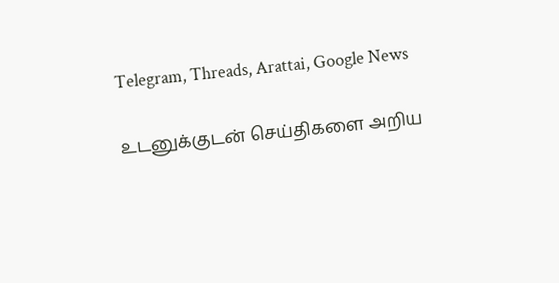Telegram, Threads, Arattai, Google News

உடனுக்குடன் செய்திகளை அறிய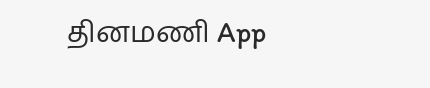தினமணி App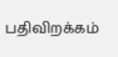பதிவிறக்கம்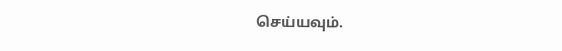செய்யவும்.